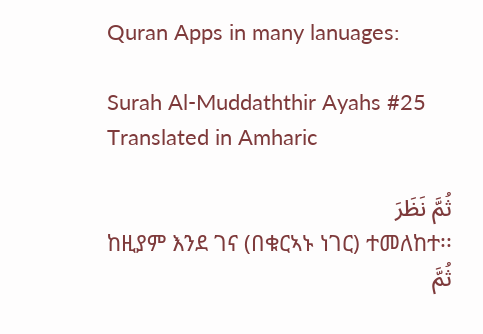Quran Apps in many lanuages:

Surah Al-Muddaththir Ayahs #25 Translated in Amharic

ثُمَّ نَظَرَ
ከዚያም እንደ ገና (በቁርኣኑ ነገር) ተመለከተ፡፡
ثُمَّ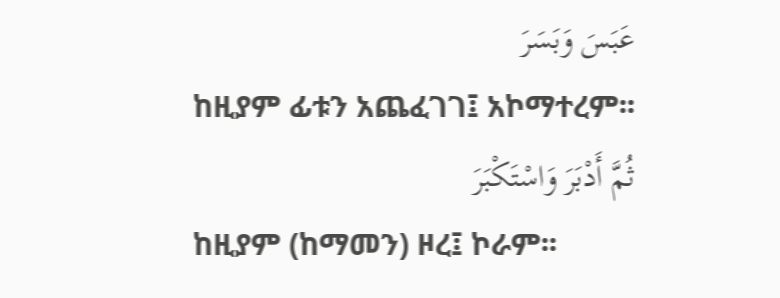عَبَسَ وَبَسَرَ
ከዚያም ፊቱን አጨፈገገ፤ አኮማተረም፡፡
ثُمَّ أَدْبَرَ وَاسْتَكْبَرَ
ከዚያም (ከማመን) ዞረ፤ ኮራም፡፡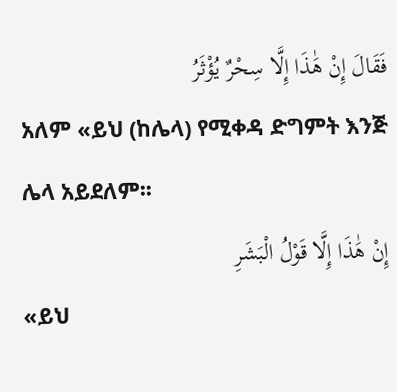فَقَالَ إِنْ هَٰذَا إِلَّا سِحْرٌ يُؤْثَرُ
አለም «ይህ (ከሌላ) የሚቀዳ ድግምት እንጅ ሌላ አይደለም፡፡
إِنْ هَٰذَا إِلَّا قَوْلُ الْبَشَرِ
«ይህ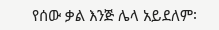የሰው ቃል እንጅ ሌላ አይደለም፡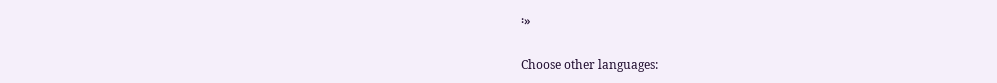፡»

Choose other languages: